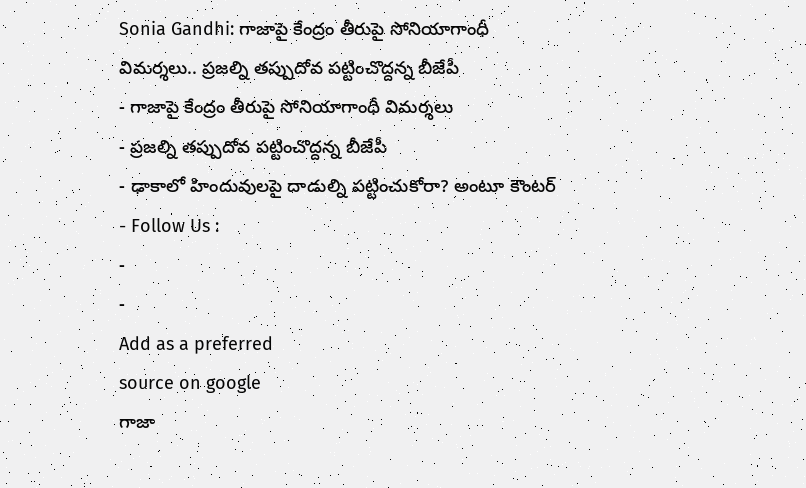Sonia Gandhi: గాజాపై కేంద్రం తీరుపై సోనియాగాంధీ విమర్శలు.. ప్రజల్ని తప్పుదోవ పట్టించొద్దన్న బీజేపీ
- గాజాపై కేంద్రం తీరుపై సోనియాగాంధీ విమర్శలు
- ప్రజల్ని తప్పుదోవ పట్టించొద్దన్న బీజేపీ
- ఢాకాలో హిందువులపై దాడుల్ని పట్టించుకోరా? అంటూ కౌంటర్
- Follow Us :
-
-
Add as a preferred
source on google
గాజా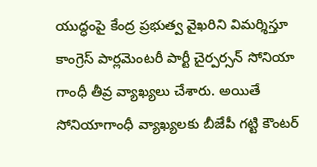యుద్ధంపై కేంద్ర ప్రభుత్వ వైఖరిని విమర్శిస్తూ కాంగ్రెస్ పార్లమెంటరీ పార్టీ చైర్పర్సన్ సోనియా గాంధీ తీవ్ర వ్యాఖ్యలు చేశారు. అయితే సోనియాగాంధీ వ్యాఖ్యలకు బీజేపీ గట్టి కౌంటర్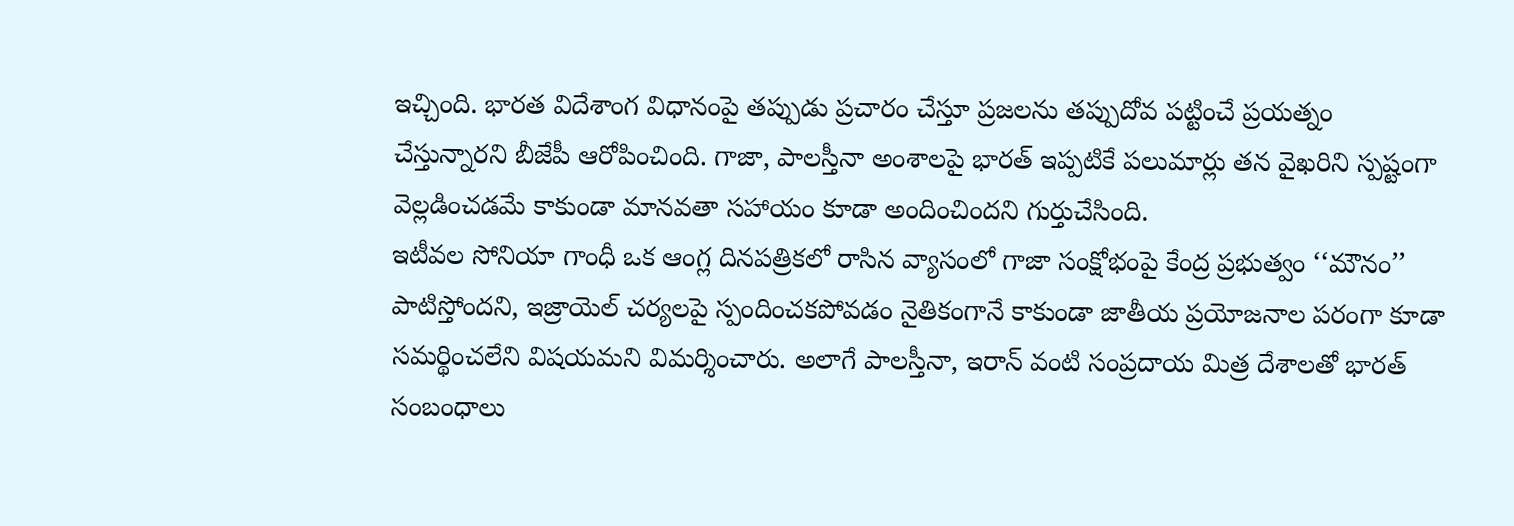ఇచ్చింది. భారత విదేశాంగ విధానంపై తప్పుడు ప్రచారం చేస్తూ ప్రజలను తప్పుదోవ పట్టించే ప్రయత్నం చేస్తున్నారని బీజేపీ ఆరోపించింది. గాజా, పాలస్తీనా అంశాలపై భారత్ ఇప్పటికే పలుమార్లు తన వైఖరిని స్పష్టంగా వెల్లడించడమే కాకుండా మానవతా సహాయం కూడా అందించిందని గుర్తుచేసింది.
ఇటీవల సోనియా గాంధీ ఒక ఆంగ్ల దినపత్రికలో రాసిన వ్యాసంలో గాజా సంక్షోభంపై కేంద్ర ప్రభుత్వం ‘‘మౌనం’’ పాటిస్తోందని, ఇజ్రాయెల్ చర్యలపై స్పందించకపోవడం నైతికంగానే కాకుండా జాతీయ ప్రయోజనాల పరంగా కూడా సమర్థించలేని విషయమని విమర్శించారు. అలాగే పాలస్తీనా, ఇరాన్ వంటి సంప్రదాయ మిత్ర దేశాలతో భారత్ సంబంధాలు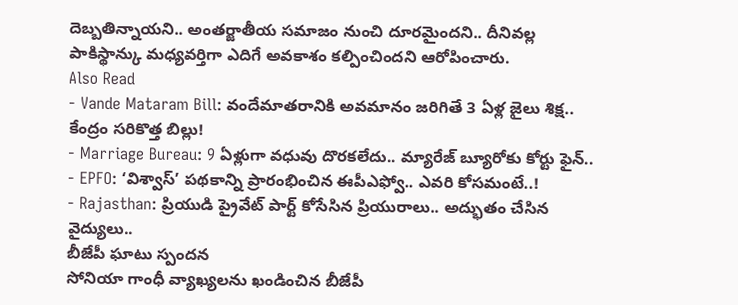దెబ్బతిన్నాయని.. అంతర్జాతీయ సమాజం నుంచి దూరమైందని.. దీనివల్ల పాకిస్థాన్కు మధ్యవర్తిగా ఎదిగే అవకాశం కల్పించిందని ఆరోపించారు.
Also Read
- Vande Mataram Bill: వందేమాతరానికి అవమానం జరిగితే 3 ఏళ్ల జైలు శిక్ష.. కేంద్రం సరికొత్త బిల్లు!
- Marriage Bureau: 9 ఏళ్లుగా వధువు దొరకలేదు.. మ్యారేజ్ బ్యూరోకు కోర్టు ఫైన్..
- EPFO: ‘విశ్వాస్’ పథకాన్ని ప్రారంభించిన ఈపీఎఫ్వో.. ఎవరి కోసమంటే..!
- Rajasthan: ప్రియుడి ప్రైవేట్ పార్ట్ కోసేసిన ప్రియురాలు.. అద్భుతం చేసిన వైద్యులు..
బీజేపీ ఘాటు స్పందన
సోనియా గాంధీ వ్యాఖ్యలను ఖండించిన బీజేపీ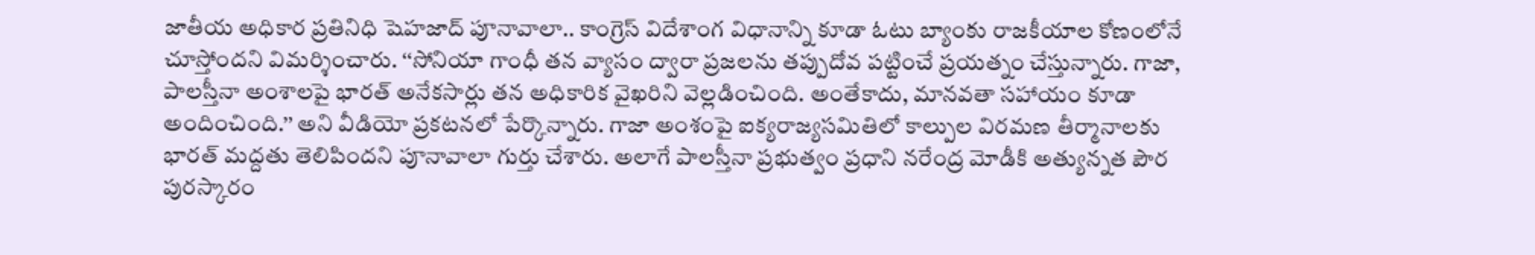జాతీయ అధికార ప్రతినిధి షెహజాద్ పూనావాలా.. కాంగ్రెస్ విదేశాంగ విధానాన్ని కూడా ఓటు బ్యాంకు రాజకీయాల కోణంలోనే చూస్తోందని విమర్శించారు. ‘‘సోనియా గాంధీ తన వ్యాసం ద్వారా ప్రజలను తప్పుదోవ పట్టించే ప్రయత్నం చేస్తున్నారు. గాజా, పాలస్తీనా అంశాలపై భారత్ అనేకసార్లు తన అధికారిక వైఖరిని వెల్లడించింది. అంతేకాదు, మానవతా సహాయం కూడా అందించింది.’’ అని వీడియో ప్రకటనలో పేర్కొన్నారు. గాజా అంశంపై ఐక్యరాజ్యసమితిలో కాల్పుల విరమణ తీర్మానాలకు భారత్ మద్దతు తెలిపిందని పూనావాలా గుర్తు చేశారు. అలాగే పాలస్తీనా ప్రభుత్వం ప్రధాని నరేంద్ర మోడీకి అత్యున్నత పౌర పురస్కారం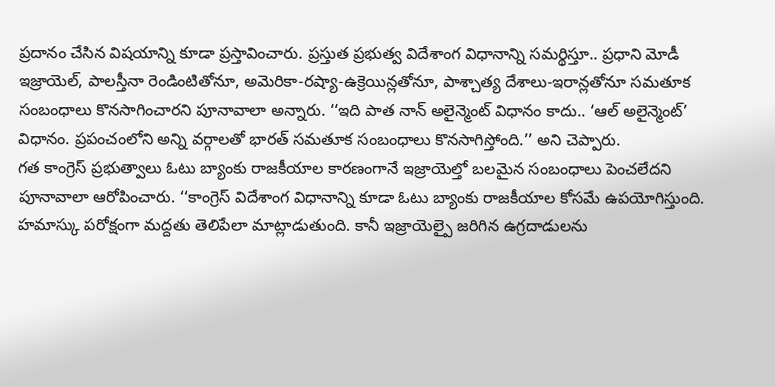ప్రదానం చేసిన విషయాన్ని కూడా ప్రస్తావించారు. ప్రస్తుత ప్రభుత్వ విదేశాంగ విధానాన్ని సమర్థిస్తూ.. ప్రధాని మోడీ ఇజ్రాయెల్, పాలస్తీనా రెండింటితోనూ, అమెరికా-రష్యా-ఉక్రెయిన్లతోనూ, పాశ్చాత్య దేశాలు-ఇరాన్లతోనూ సమతూక సంబంధాలు కొనసాగించారని పూనావాలా అన్నారు. ‘‘ఇది పాత నాన్ అలైన్మెంట్ విధానం కాదు.. ‘ఆల్ అలైన్మెంట్’ విధానం. ప్రపంచంలోని అన్ని వర్గాలతో భారత్ సమతూక సంబంధాలు కొనసాగిస్తోంది.’’ అని చెప్పారు.
గత కాంగ్రెస్ ప్రభుత్వాలు ఓటు బ్యాంకు రాజకీయాల కారణంగానే ఇజ్రాయెల్తో బలమైన సంబంధాలు పెంచలేదని పూనావాలా ఆరోపించారు. ‘‘కాంగ్రెస్ విదేశాంగ విధానాన్ని కూడా ఓటు బ్యాంకు రాజకీయాల కోసమే ఉపయోగిస్తుంది. హమాస్కు పరోక్షంగా మద్దతు తెలిపేలా మాట్లాడుతుంది. కానీ ఇజ్రాయెల్పై జరిగిన ఉగ్రదాడులను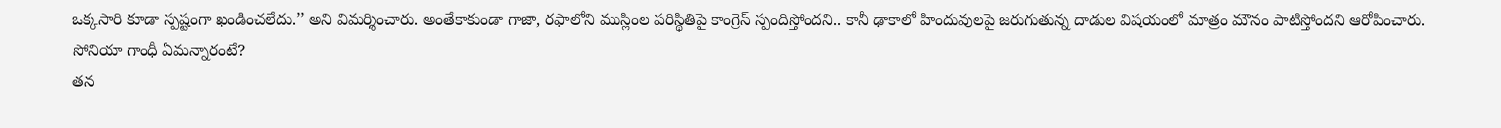ఒక్కసారి కూడా స్పష్టంగా ఖండించలేదు.’’ అని విమర్శించారు. అంతేకాకుండా గాజా, రఫాలోని ముస్లింల పరిస్థితిపై కాంగ్రెస్ స్పందిస్తోందని.. కానీ ఢాకాలో హిందువులపై జరుగుతున్న దాడుల విషయంలో మాత్రం మౌనం పాటిస్తోందని ఆరోపించారు.
సోనియా గాంధీ ఏమన్నారంటే?
తన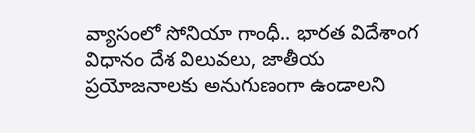వ్యాసంలో సోనియా గాంధీ.. భారత విదేశాంగ విధానం దేశ విలువలు, జాతీయ ప్రయోజనాలకు అనుగుణంగా ఉండాలని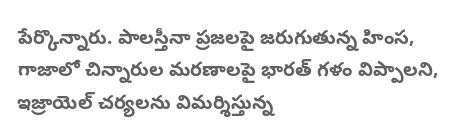పేర్కొన్నారు. పాలస్తీనా ప్రజలపై జరుగుతున్న హింస, గాజాలో చిన్నారుల మరణాలపై భారత్ గళం విప్పాలని, ఇజ్రాయెల్ చర్యలను విమర్శిస్తున్న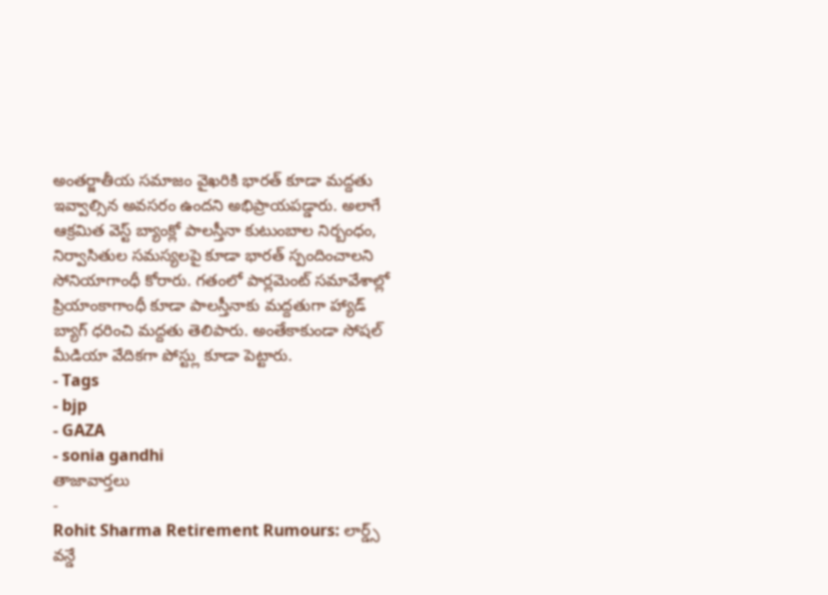అంతర్జాతీయ సమాజం వైఖరికి భారత్ కూడా మద్దతు ఇవ్వాల్సిన అవసరం ఉందని అభిప్రాయపడ్డారు. అలాగే ఆక్రమిత వెస్ట్ బ్యాంక్లో పాలస్తీనా కుటుంబాల నిర్బంధం, నిర్వాసితుల సమస్యలపై కూడా భారత్ స్పందించాలని సోనియాగాంధీ కోరారు. గతంలో పార్లమెంట్ సమావేశాల్లో ప్రియాంకాగాంధీ కూడా పాలస్తీనాకు మద్దతుగా హ్యాడ్ బ్యాగ్ ధరించి మద్దతు తెలిపారు. అంతేకాకుండా సోషల్ మీడియా వేదికగా పోస్ట్లు కూడా పెట్టారు.
- Tags
- bjp
- GAZA
- sonia gandhi
తాజావార్తలు
-
Rohit Sharma Retirement Rumours: లార్డ్స్ వన్డే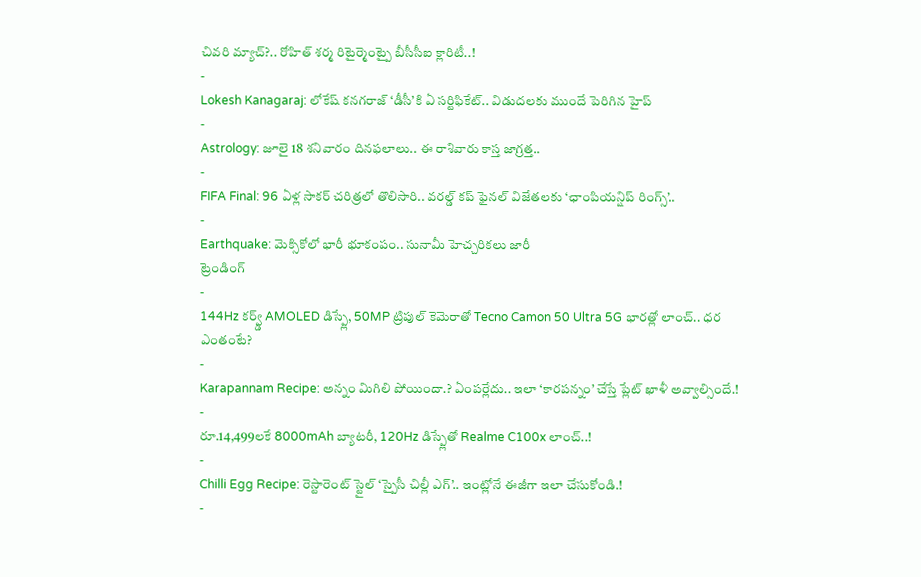చివరి మ్యాచ్?.. రోహిత్ శర్మ రిటైర్మెంట్పై బీసీసీఐ క్లారిటీ..!
-
Lokesh Kanagaraj: లోకేష్ కనగరాజ్ ‘డీసీ’కి ఏ సర్టిఫికేట్.. విడుదలకు ముందే పెరిగిన హైప్
-
Astrology: జూలై 18 శనివారం దినఫలాలు.. ఈ రాశివారు కాస్త జాగ్రత్త..
-
FIFA Final: 96 ఏళ్ల సాకర్ చరిత్రలో తొలిసారి.. వరల్డ్ కప్ ఫైనల్ విజేతలకు ‘ఛాంపియన్షిప్ రింగ్స్’..
-
Earthquake: మెక్సికోలో భారీ భూకంపం.. సునామీ హెచ్చరికలు జారీ
ట్రెండింగ్
-
144Hz కర్వ్డ్ AMOLED డిస్ప్లే, 50MP ట్రిపుల్ కెమెరాతో Tecno Camon 50 Ultra 5G భారత్లో లాంచ్.. ధర ఎంతంటే?
-
Karapannam Recipe: అన్నం మిగిలి పోయిందా.? ఏంపర్లేదు.. ఇలా ‘కారపన్నం’ చేస్తే ప్లేట్ ఖాళీ అవ్వాల్సిందే.!
-
రూ.14,499లకే 8000mAh బ్యాటరీ, 120Hz డిస్ప్లేతో Realme C100x లాంచ్..!
-
Chilli Egg Recipe: రెస్టారెంట్ స్టైల్ ‘స్పైసీ చిల్లీ ఎగ్’.. ఇంట్లోనే ఈజీగా ఇలా చేసుకోండి.!
-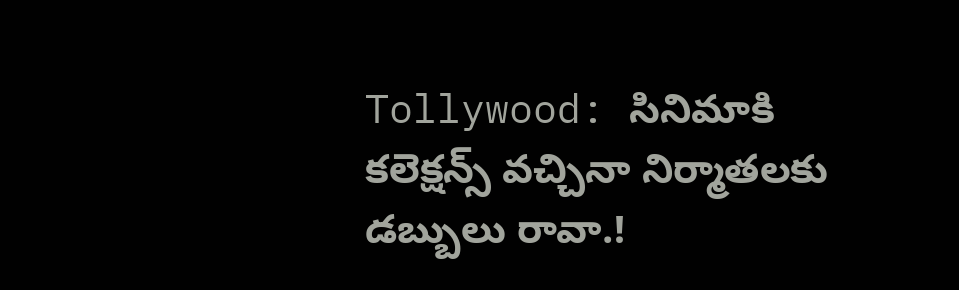Tollywood: సినిమాకి కలెక్షన్స్ వచ్చినా నిర్మాతలకు డబ్బులు రావా.!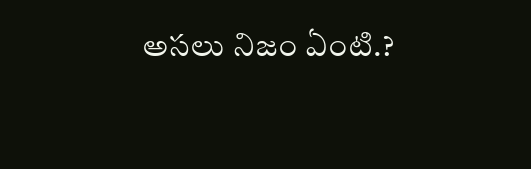అసలు నిజం ఏంటి.?